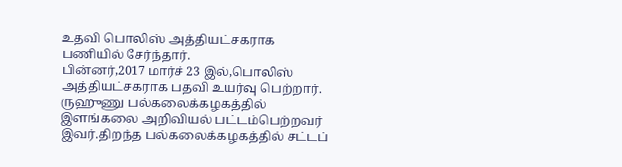உதவி பொலிஸ் அத்தியட்சகராக பணியில் சேர்ந்தார்.
பின்னர்,2017 மார்ச் 23 இல்,பொலிஸ் அத்தியட்சகராக பதவி உயர்வு பெற்றார்.
ருஹுணு பல்கலைக்கழகத்தில் இளங்கலை அறிவியல் பட்டம்பெற்றவர் இவர்.திறந்த பல்கலைக்கழகத்தில் சட்டப்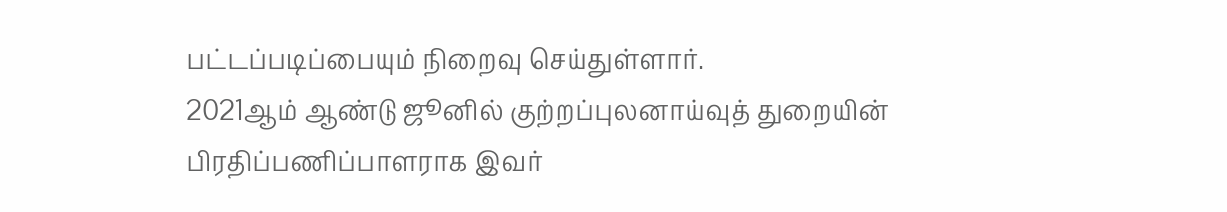பட்டப்படிப்பையும் நிறைவு செய்துள்ளார்.
2021ஆம் ஆண்டு ஜூனில் குற்றப்புலனாய்வுத் துறையின் பிரதிப்பணிப்பாளராக இவர்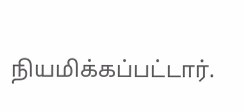நியமிக்கப்பட்டார்.